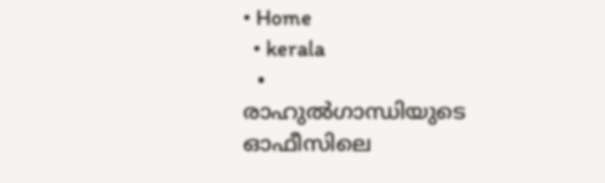• Home
  • kerala
  • രാഹുല്‍ഗാന്ധിയുടെ ഓഫീസിലെ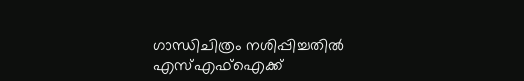ഗാന്ധിചിത്രം നശിപ്പിച്ചതിൽ എസ്എഫ്‌ഐക്ക്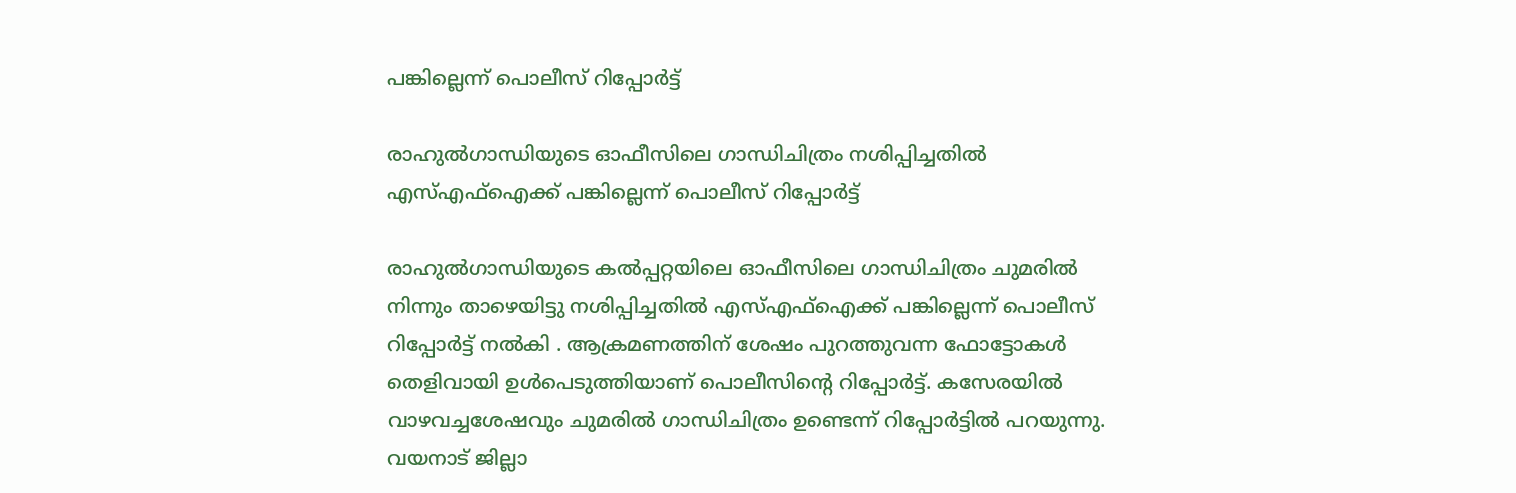പങ്കില്ലെന്ന് പൊലീസ് റിപ്പോർട്ട്

രാഹുല്‍ഗാന്ധിയുടെ ഓഫീസിലെ ഗാന്ധിചിത്രം നശിപ്പിച്ചതിൽ എസ്എഫ്‌ഐക്ക് പങ്കില്ലെന്ന് പൊലീസ് റിപ്പോർട്ട്

രാഹുല്‍ഗാന്ധിയുടെ കല്‍പ്പറ്റയിലെ ഓഫീസിലെ ഗാന്ധിചിത്രം ചുമരിൽ നിന്നും താഴെയിട്ടു നശിപ്പിച്ചതിൽ എസ്എഫ്‌ഐക്ക് പങ്കില്ലെന്ന് പൊലീസ് റിപ്പോർട്ട് നൽകി . ആക്രമണത്തിന് ശേഷം പുറത്തുവന്ന ഫോട്ടോകള്‍ തെളിവായി ഉള്‍പെടുത്തിയാണ് പൊലീസിന്റെ റിപ്പോര്‍ട്ട്. കസേരയില്‍ വാഴവച്ചശേഷവും ചുമരില്‍ ഗാന്ധിചിത്രം ഉണ്ടെന്ന് റിപ്പോര്‍ട്ടില്‍ പറയുന്നു. വയനാട് ജില്ലാ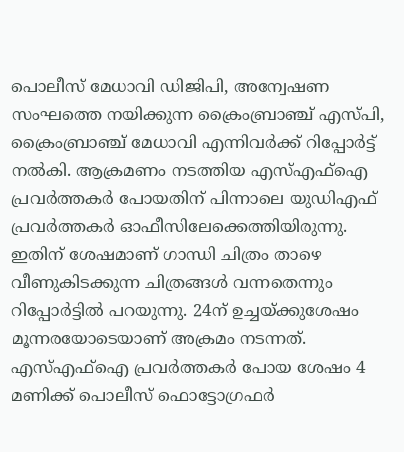പൊലീസ് മേധാവി ഡിജിപി, അന്വേഷണ സംഘത്തെ നയിക്കുന്ന ക്രൈംബ്രാഞ്ച് എസ്പി, ക്രൈംബ്രാഞ്ച് മേധാവി എന്നിവര്‍ക്ക് റിപ്പോര്‍ട്ട് നല്‍കി. ആക്രമണം നടത്തിയ എസ്എഫ്ഐ പ്രവർത്തകർ പോയതിന് പിന്നാലെ യുഡിഎഫ് പ്രവര്‍ത്തകര്‍ ഓഫീസിലേക്കെത്തിയിരുന്നു. ഇതിന് ശേഷമാണ് ഗാന്ധി ചിത്രം താഴെ വീണുകിടക്കുന്ന ചിത്രങ്ങള്‍ വന്നതെന്നും റിപ്പോര്‍ട്ടില്‍ പറയുന്നു. 24ന് ഉച്ചയ്ക്കുശേഷം മൂന്നരയോടെയാണ് അക്രമം നടന്നത്. എസ്എഫ്‌ഐ പ്രവര്‍ത്തകര്‍ പോയ ശേഷം 4 മണിക്ക് പൊലീസ് ഫൊട്ടോഗ്രഫര്‍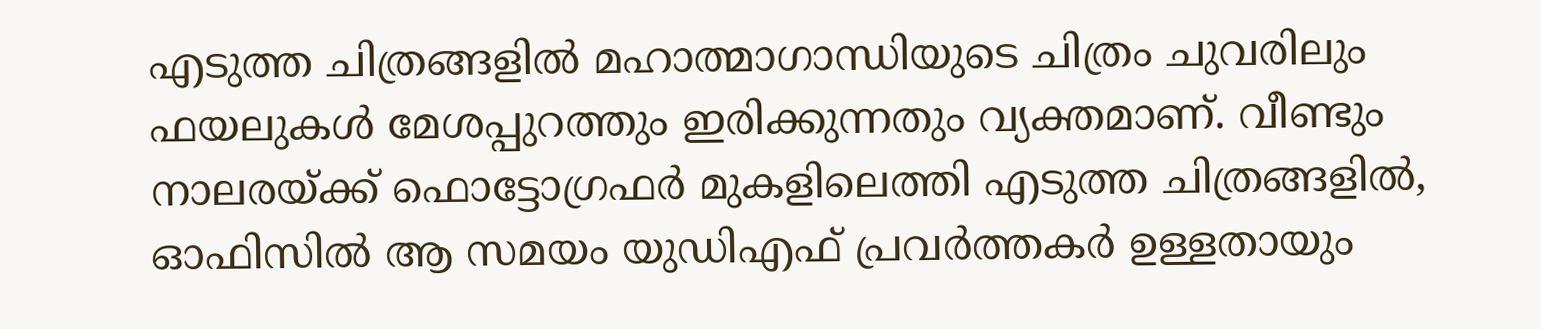എടുത്ത ചിത്രങ്ങളില്‍ മഹാത്മാഗാന്ധിയുടെ ചിത്രം ചുവരിലും ഫയലുകള്‍ മേശപ്പുറത്തും ഇരിക്കുന്നതും വ്യക്തമാണ്. വീണ്ടും നാലരയ്ക്ക് ഫൊട്ടോഗ്രഫര്‍ മുകളിലെത്തി എടുത്ത ചിത്രങ്ങളില്‍, ഓഫിസില്‍ ആ സമയം യുഡിഎഫ് പ്രവര്‍ത്തകര്‍ ഉള്ളതായും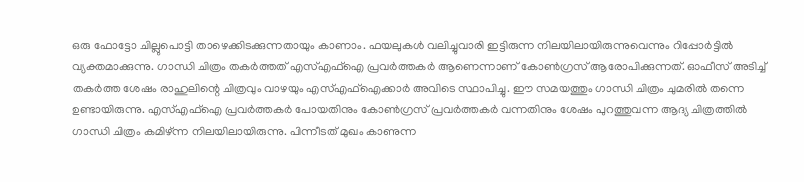ഒരു ഫോട്ടോ ചില്ലുപൊട്ടി താഴെക്കിടക്കുന്നതായും കാണാം. ഫയലുകള്‍ വലിച്ചുവാരി ഇട്ടിരുന്ന നിലയിലായിരുന്നുവെന്നും റിപ്പോര്‍ട്ടില്‍ വ്യക്തമാക്കുന്നു. ഗാന്ധി ചിത്രം തകര്‍ത്തത് എസ്എഫ്‌ഐ പ്രവര്‍ത്തകര്‍ ആണെന്നാണ് കോണ്‍ഗ്രസ് ആരോപിക്കുന്നത്. ഓഫീസ് അടിച്ച് തകര്‍ത്ത ശേഷം രാഹുലിന്റെ ചിത്രവും വാഴയും എസ്എഫ്ഐക്കാര്‍ അവിടെ സ്ഥാപിച്ചു. ഈ സമയത്തും ഗാന്ധി ചിത്രം ചുമരില്‍ തന്നെ ഉണ്ടായിരുന്നു. എസ്എഫ്ഐ പ്രവര്‍ത്തകര്‍ പോയതിനും കോണ്‍ഗ്രസ് പ്രവര്‍ത്തകര്‍ വന്നതിനും ശേഷം പുറത്തുവന്ന ആദ്യ ചിത്രത്തില്‍ ഗാന്ധി ചിത്രം കമിഴ്ന്ന നിലയിലായിരുന്നു. പിന്നീടത് മുഖം കാണുന്ന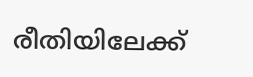രീതിയിലേക്ക്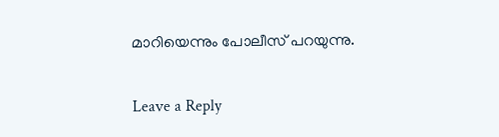മാറിയെന്നും പോലീസ് പറയുന്നു.

Leave a Reply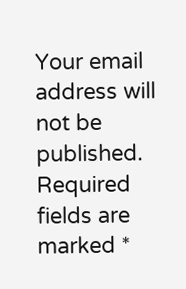Your email address will not be published. Required fields are marked *